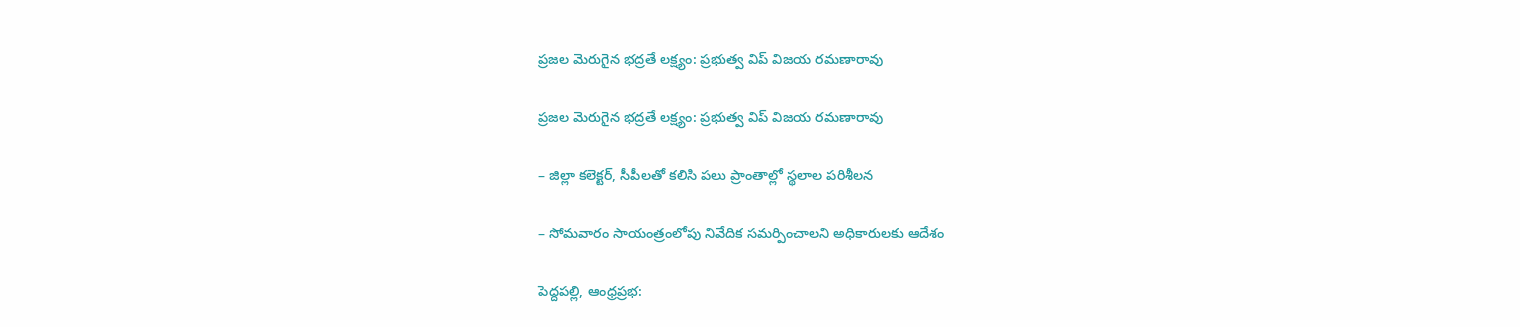ప్రజల మెరుగైన భద్రతే లక్ష్యం: ప్రభుత్వ విప్ విజయ రమణారావు

ప్రజల మెరుగైన భద్రతే లక్ష్యం: ప్రభుత్వ విప్ విజయ రమణారావు

– జిల్లా కలెక్టర్, సీపీలతో కలిసి పలు ప్రాంతాల్లో స్థలాల పరిశీలన

– సోమవారం సాయంత్రంలోపు నివేదిక సమర్పించాలని అధికారులకు ఆదేశం

పెద్దపల్లి, ఆంధ్రప్రభ: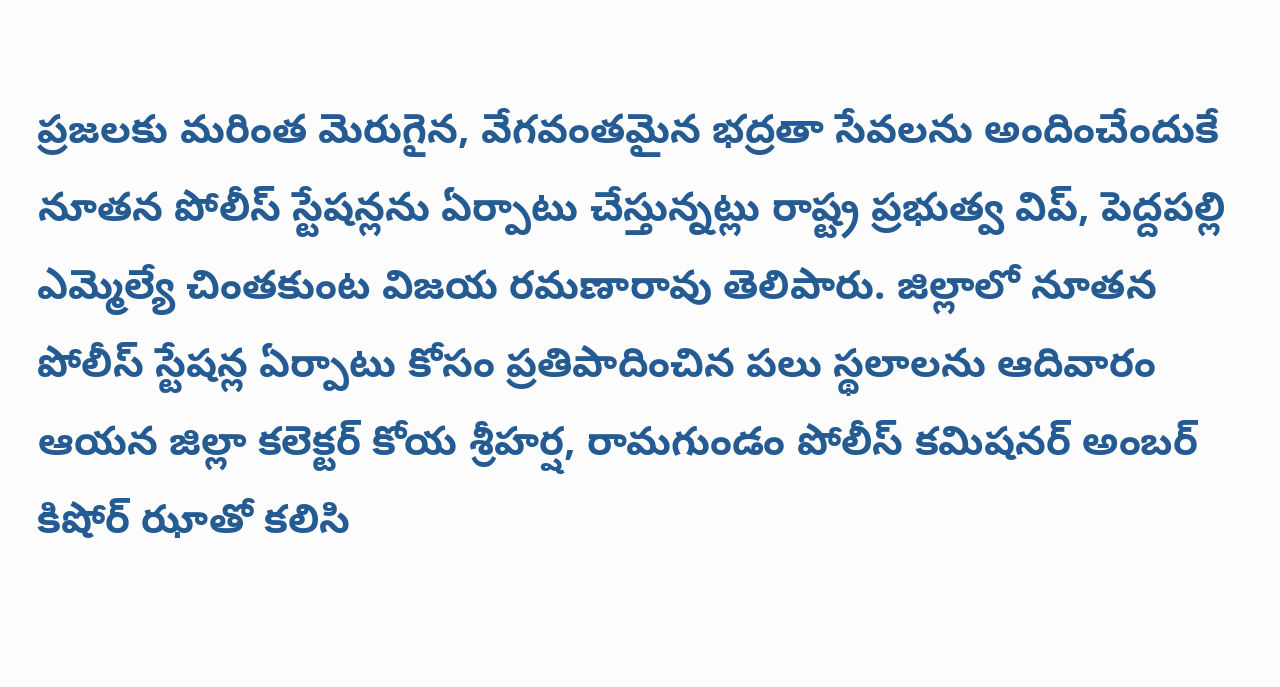ప్రజలకు మరింత మెరుగైన, వేగవంతమైన భద్రతా సేవలను అందించేందుకే నూతన పోలీస్ స్టేషన్లను ఏర్పాటు చేస్తున్నట్లు రాష్ట్ర ప్రభుత్వ విప్, పెద్దపల్లి ఎమ్మెల్యే చింతకుంట విజయ రమణారావు తెలిపారు. జిల్లాలో నూతన పోలీస్ స్టేషన్ల ఏర్పాటు కోసం ప్రతిపాదించిన పలు స్థలాలను ఆదివారం ఆయన జిల్లా కలెక్టర్ కోయ శ్రీహర్ష, రామగుండం పోలీస్ కమిషనర్ అంబర్ కిషోర్ ఝాతో కలిసి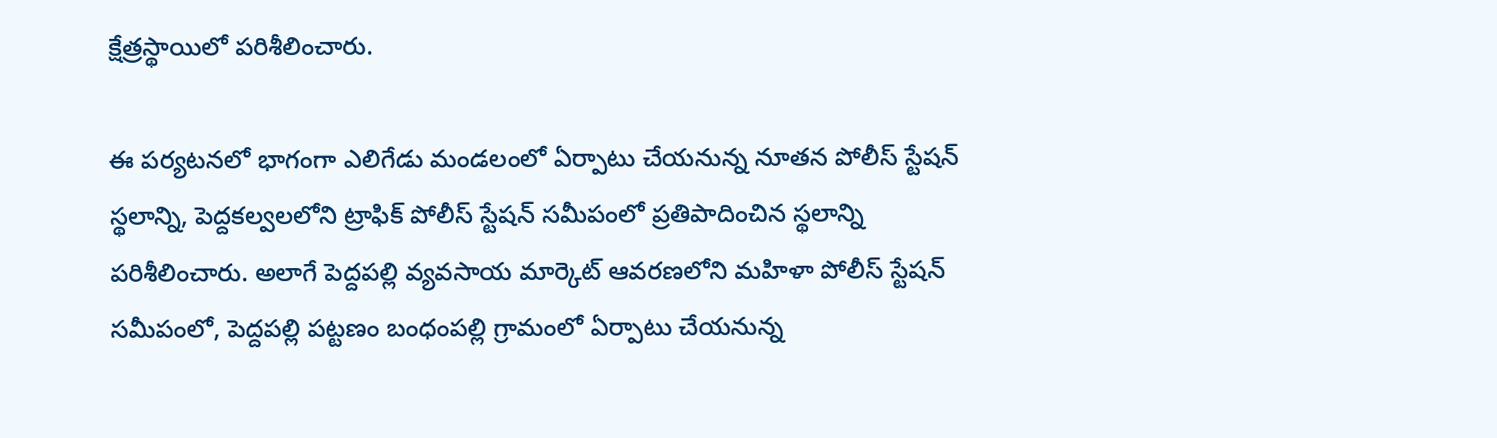క్షేత్రస్థాయిలో పరిశీలించారు.

ఈ పర్యటనలో భాగంగా ఎలిగేడు మండలంలో ఏర్పాటు చేయనున్న నూతన పోలీస్ స్టేషన్ స్థలాన్ని, పెద్దకల్వలలోని ట్రాఫిక్ పోలీస్ స్టేషన్ సమీపంలో ప్రతిపాదించిన స్థలాన్ని పరిశీలించారు. అలాగే పెద్దపల్లి వ్యవసాయ మార్కెట్ ఆవరణలోని మహిళా పోలీస్ స్టేషన్ సమీపంలో, పెద్దపల్లి పట్టణం బంధంపల్లి గ్రామంలో ఏర్పాటు చేయనున్న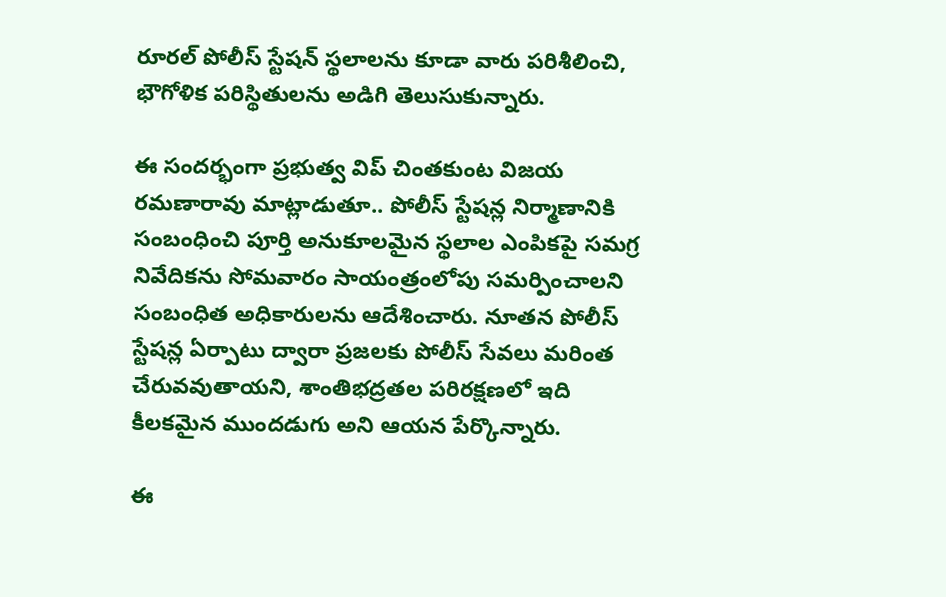రూరల్ పోలీస్ స్టేషన్ స్థలాలను కూడా వారు పరిశీలించి, భౌగోళిక పరిస్థితులను అడిగి తెలుసుకున్నారు.

ఈ సందర్భంగా ప్రభుత్వ విప్ చింతకుంట విజయ రమణారావు మాట్లాడుతూ.. పోలీస్ స్టేషన్ల నిర్మాణానికి సంబంధించి పూర్తి అనుకూలమైన స్థలాల ఎంపికపై సమగ్ర నివేదికను సోమవారం సాయంత్రంలోపు సమర్పించాలని సంబంధిత అధికారులను ఆదేశించారు. నూతన పోలీస్ స్టేషన్ల ఏర్పాటు ద్వారా ప్రజలకు పోలీస్ సేవలు మరింత చేరువవుతాయని, శాంతిభద్రతల పరిరక్షణలో ఇది కీలకమైన ముందడుగు అని ఆయన పేర్కొన్నారు.

ఈ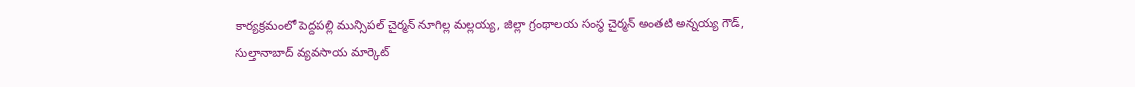కార్యక్రమంలో పెద్దపల్లి మున్సిపల్ చైర్మన్ నూగిల్ల మల్లయ్య, జిల్లా గ్రంథాలయ సంస్థ చైర్మన్ అంతటి అన్నయ్య గౌడ్, సుల్తానాబాద్ వ్యవసాయ మార్కెట్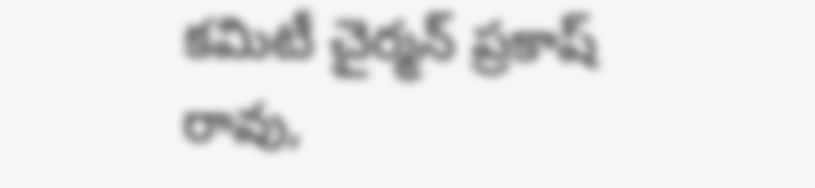కమిటీ చైర్మన్ ప్రకాష్ రావు,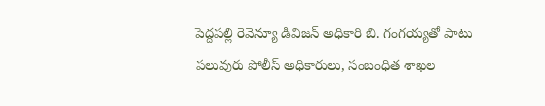పెద్దపల్లి రెవెన్యూ డివిజన్ అధికారి బి. గంగయ్యతో పాటు పలువురు పోలీస్ అధికారులు, సంబంధిత శాఖల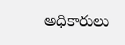అధికారులు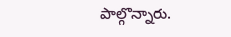పాల్గొన్నారు.